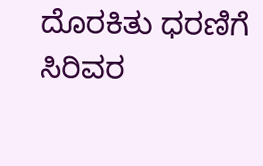ದೊರಕಿತು ಧರಣಿಗೆ ಸಿರಿವರ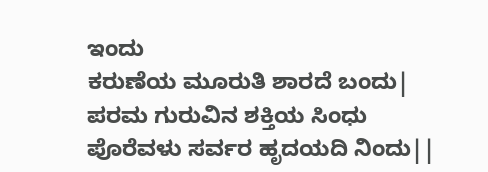ಇಂದು
ಕರುಣೆಯ ಮೂರುತಿ ಶಾರದೆ ಬಂದು|
ಪರಮ ಗುರುವಿನ ಶಕ್ತಿಯ ಸಿಂಧು
ಪೊರೆವಳು ಸರ್ವರ ಹೃದಯದಿ ನಿಂದು||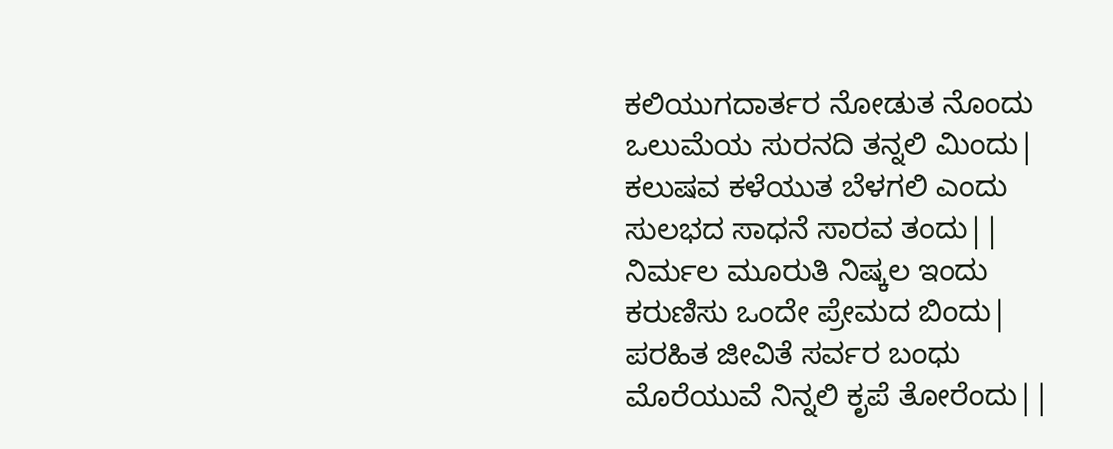ಕಲಿಯುಗದಾರ್ತರ ನೋಡುತ ನೊಂದು
ಒಲುಮೆಯ ಸುರನದಿ ತನ್ನಲಿ ಮಿಂದು|
ಕಲುಷವ ಕಳೆಯುತ ಬೆಳಗಲಿ ಎಂದು
ಸುಲಭದ ಸಾಧನೆ ಸಾರವ ತಂದು||
ನಿರ್ಮಲ ಮೂರುತಿ ನಿಷ್ಕಲ ಇಂದು
ಕರುಣಿಸು ಒಂದೇ ಪ್ರೇಮದ ಬಿಂದು|
ಪರಹಿತ ಜೀವಿತೆ ಸರ್ವರ ಬಂಧು
ಮೊರೆಯುವೆ ನಿನ್ನಲಿ ಕೃಪೆ ತೋರೆಂದು||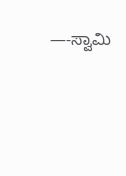—-ಸ್ವಾಮಿ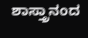ಶಾಸ್ತ್ರಾನಂದ